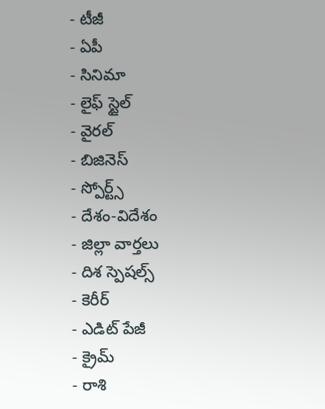- టీజీ
- ఏపీ
- సినిమా
- లైఫ్ స్టైల్
- వైరల్
- బిజినెస్
- స్పోర్ట్స్
- దేశం-విదేశం
- జిల్లా వార్తలు
- దిశ స్పెషల్స్
- కెరీర్
- ఎడిట్ పేజీ
- క్రైమ్
- రాశి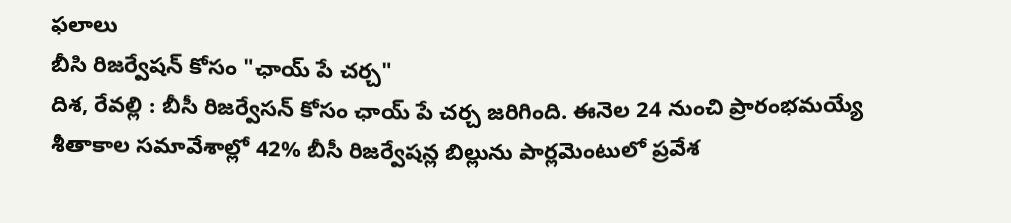ఫలాలు
బీసి రిజర్వేషన్ కోసం "ఛాయ్ పే చర్చ"
దిశ, రేవల్లి : బీసీ రిజర్వేసన్ కోసం ఛాయ్ పే చర్చ జరిగింది. ఈనెల 24 నుంచి ప్రారంభమయ్యే శీతాకాల సమావేశాల్లో 42% బీసీ రిజర్వేషన్ల బిల్లును పార్లమెంటులో ప్రవేశ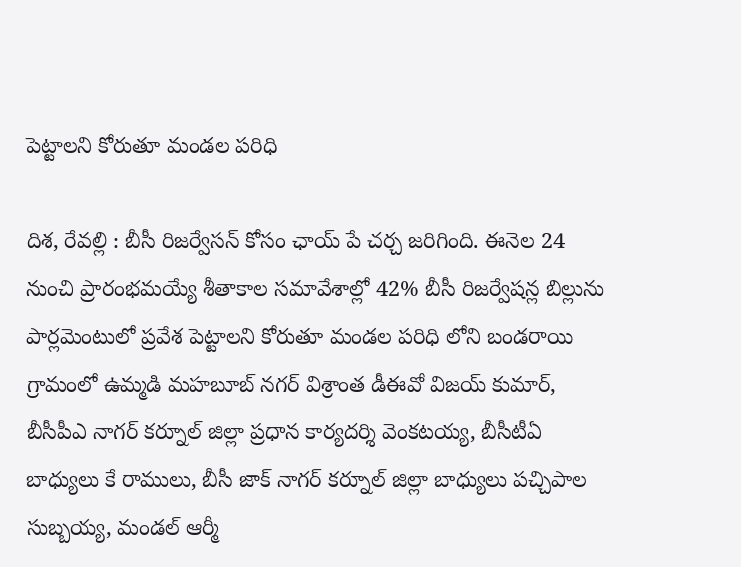పెట్టాలని కోరుతూ మండల పరిధి

దిశ, రేవల్లి : బీసీ రిజర్వేసన్ కోసం ఛాయ్ పే చర్చ జరిగింది. ఈనెల 24 నుంచి ప్రారంభమయ్యే శీతాకాల సమావేశాల్లో 42% బీసీ రిజర్వేషన్ల బిల్లును పార్లమెంటులో ప్రవేశ పెట్టాలని కోరుతూ మండల పరిధి లోని బండరాయి గ్రామంలో ఉమ్మడి మహబూబ్ నగర్ విశ్రాంత డీఈవో విజయ్ కుమార్, బీసీపీఎ నాగర్ కర్నూల్ జిల్లా ప్రధాన కార్యదర్శి వెంకటయ్య, బీసీటీఏ బాధ్యులు కే రాములు, బీసీ జాక్ నాగర్ కర్నూల్ జిల్లా బాధ్యులు పచ్చిపాల సుబ్బయ్య, మండల్ ఆర్మీ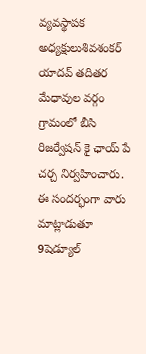వ్యవస్థాపక అధ్యక్షులుశివశంకర్ యాదవ్ తదితర మేధావుల వర్గం గ్రామంలో బీసి రిజర్వేషన్ కై ఛాయ్ పే చర్చ నిర్వహించారు. ఈ సందర్భంగా వారు మాట్లాడుతూ 9షెడ్యూల్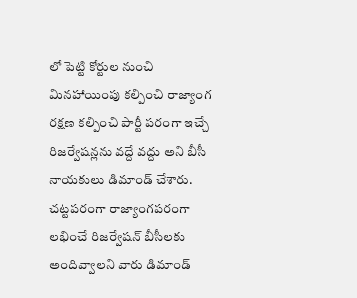లో పెట్టి కోర్టుల నుంచి మినహాయింపు కల్పించి రాజ్యాంగ రక్షణ కల్పించి పార్టీ పరంగా ఇచ్చే రిజర్వేషన్లను వద్దే వద్దు అని బీసీ నాయకులు డిమాండ్ చేశారు. చట్టపరంగా రాజ్యాంగపరంగా లభించే రిజర్వేషన్ బీసీలకు అందివ్వాలని వారు డిమాండ్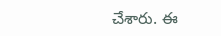చేశారు. ఈ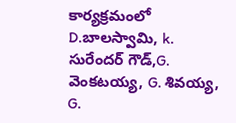కార్యక్రమంలో D.బాలస్వామి, k. సురేందర్ గౌడ్,G. వెంకటయ్య, G. శివయ్య, G.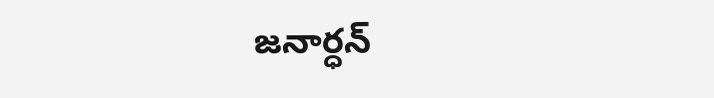జనార్ధన్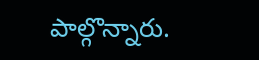పాల్గొన్నారు.